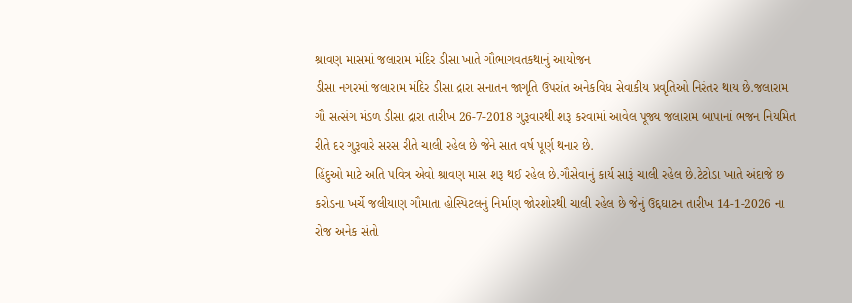શ્રાવણ માસમાં જલારામ મંદિર ડીસા ખાતે ગૌભાગવતકથાનું આયોજન
ડીસા નગરમાં જલારામ મંદિર ડીસા દ્રારા સનાતન જાગૃતિ ઉપરાંત અનેકવિધ સેવાકીય પ્રવૃતિઓ નિરંતર થાય છે.જલારામ ગૌ સત્સંગ મંડળ ડીસા દ્રારા તારીખ 26-7-2018 ગુરૂવારથી શરૂ કરવામાં આવેલ પૂજ્ય જલારામ બાપાનાં ભજન નિયમિત રીતે દર ગુરૂવારે સરસ રીતે ચાલી રહેલ છે જેને સાત વર્ષ પૂર્ણ થનાર છે.
હિંદુઓ માટે અતિ પવિત્ર એવો શ્રાવણ માસ શરૂ થઈ રહેલ છે.ગૌસેવાનું કાર્ય સારૂં ચાલી રહેલ છે.ટેટોડા ખાતે અંદાજે છ કરોડના ખર્ચે જલીયાણ ગૌમાતા હોસ્પિટલનું નિર્માણ જોરશોરથી ચાલી રહેલ છે જેનું ઉદ્દઘાટન તારીખ 14-1-2026 ના રોજ અનેક સંતો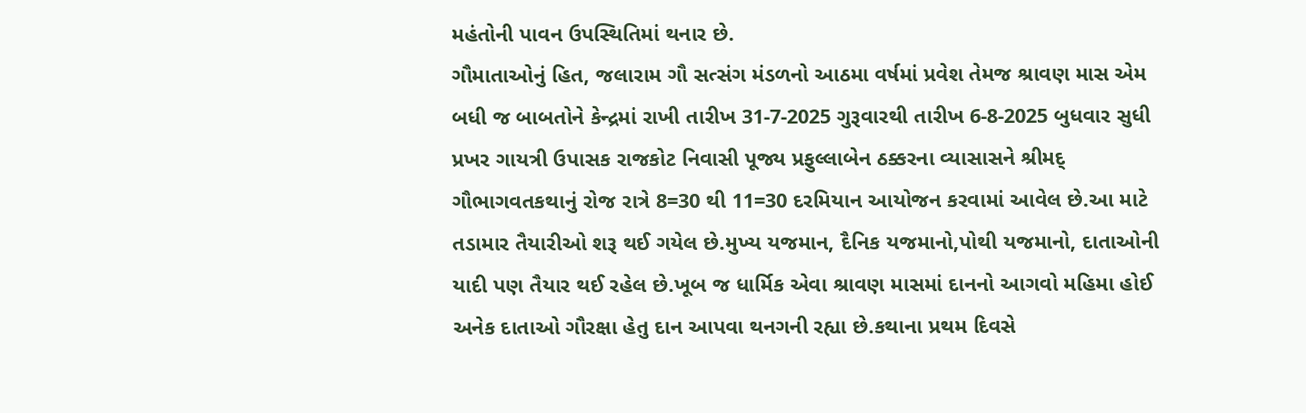મહંતોની પાવન ઉપસ્થિતિમાં થનાર છે.
ગૌમાતાઓનું હિત, જલારામ ગૌ સત્સંગ મંડળનો આઠમા વર્ષમાં પ્રવેશ તેમજ શ્રાવણ માસ એમ બધી જ બાબતોને કેન્દ્રમાં રાખી તારીખ 31-7-2025 ગુરૂવારથી તારીખ 6-8-2025 બુધવાર સુધી પ્રખર ગાયત્રી ઉપાસક રાજકોટ નિવાસી પૂજ્ય પ્રફુલ્લાબેન ઠક્કરના વ્યાસાસને શ્રીમદ્ ગૌભાગવતકથાનું રોજ રાત્રે 8=30 થી 11=30 દરમિયાન આયોજન કરવામાં આવેલ છે.આ માટે તડામાર તૈયારીઓ શરૂ થઈ ગયેલ છે.મુખ્ય યજમાન, દૈનિક યજમાનો,પોથી યજમાનો, દાતાઓની યાદી પણ તૈયાર થઈ રહેલ છે.ખૂબ જ ધાર્મિક એવા શ્રાવણ માસમાં દાનનો આગવો મહિમા હોઈ અનેક દાતાઓ ગૌરક્ષા હેતુ દાન આપવા થનગની રહ્યા છે.કથાના પ્રથમ દિવસે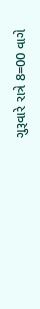ગુરૂવારે રાત્રે 8=00 વાગે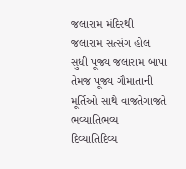જલારામ મંદિરથી જલારામ સત્સંગ હોલ સુધી પૂજ્ય જલારામ બાપા તેમજ પૂજ્ય ગૌમાતાની મૂર્તિઓ સાથે વાજતેગાજતે ભવ્યાતિભવ્ય દિવ્યાતિદિવ્ય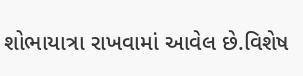શોભાયાત્રા રાખવામાં આવેલ છે.વિશેષ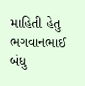માહિતી હેતુ ભગવાનભાઈ બંધુ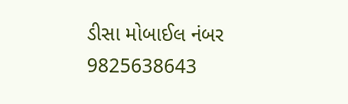ડીસા મોબાઈલ નંબર 9825638643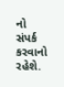નો સંપર્ક કરવાનો રહેશે.